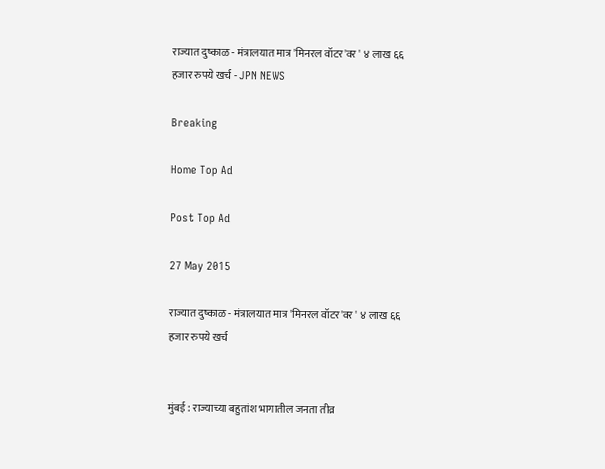राज्यात दुष्काळ - मंत्रालयात मात्र 'मिनरल वॉटर'वर ' ४ लाख ६६ हजार रुपये खर्च - JPN NEWS

Breaking

Home Top Ad

Post Top Ad

27 May 2015

राज्यात दुष्काळ - मंत्रालयात मात्र 'मिनरल वॉटर'वर ' ४ लाख ६६ हजार रुपये खर्च


मुंबई : राज्याच्या बहुतांश भागातील जनता तीव्र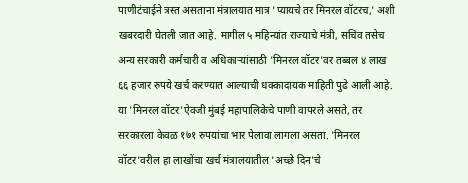पाणीटंचाईने त्रस्त असताना मंत्रालयात मात्र 'प्यायचे तर मिनरल वॉटरच,' अशी खबरदारी घेतली जात आहे. मागील ५ महिन्यांत राज्याचे मंत्री, सचिव तसेच अन्य सरकारी कर्मचारी व अधिकार्‍यांसाठी 'मिनरल वॉटर'वर तब्बल ४ लाख ६६ हजार रुपये खर्च करण्यात आल्याची धक्कादायक माहिती पुढे आली आहे. या 'मिनरल वॉटर'ऐवजी मुंबई महापालिकेचे पाणी वापरले असते, तर सरकारला केवळ १७१ रुपयांचा भार पेलावा लागला असता. 'मिनरल वॉटर'वरील हा लाखोंचा खर्च मंत्रालयातील 'अच्छे दिन'चे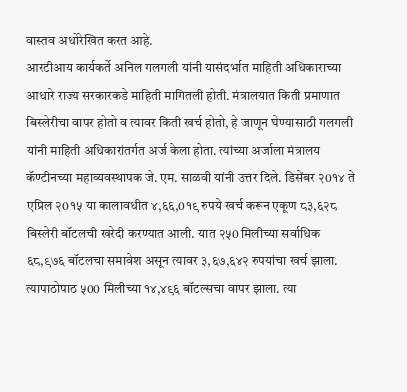वास्तव अधोरेखित करत आहे.
आरटीआय कार्यकर्ते अनिल गलगली यांनी यासंदर्भात माहिती अधिकाराच्या आधारे राज्य सरकारकडे माहिती मागितली होती. मंत्रालयात किती प्रमाणात बिस्लेरीचा वापर होतो व त्यावर किती खर्च होतो, हे जाणून घेण्यासाठी गलगली यांनी माहिती अधिकारांतर्गत अर्ज केला होता. त्यांच्या अर्जाला मंत्रालय कॅण्टीनच्या महाव्यवस्थापक जे. एम. साळवी यांनी उत्तर दिले. डिसेंबर २0१४ ते एप्रिल २0१५ या कालावधीत ४,६६,0१९ रुपये खर्च करून एकूण ८३,६२८ बिस्लेरी बॉटलची खरेदी करण्यात आली. यात २५0 मिलीच्या सर्वाधिक ६८,९७६ बॉटलचा समावेश असून त्यावर ३,६७,६४२ रुपयांचा खर्च झाला. त्यापाठोपाठ ५00 मिलीच्या १४,४९६ बॉटल्सचा वापर झाला. त्या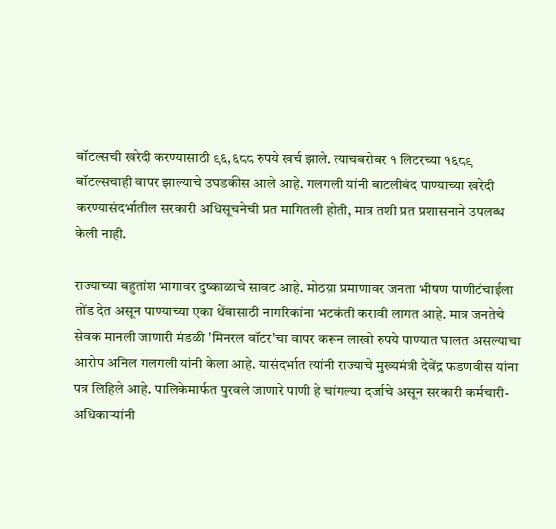बॉटल्सची खरेदी करण्यासाठी ९६,६८८ रुपये खर्च झाले. त्याचबरोबर १ लिटरच्या १६८९ बॉटल्सचाही वापर झाल्याचे उघडकीस आले आहे. गलगली यांनी बाटलीबंद पाण्याच्या खरेदी करण्यासंदर्भातील सरकारी अधिसूचनेची प्रत मागितली होती, मात्र तशी प्रत प्रशासनाने उपलब्ध केली नाही.

राज्याच्या बहुतांश भागावर दुष्काळाचे सावट आहे. मोठय़ा प्रमाणावर जनता भीषण पाणीटंचाईला तोंड देत असून पाण्याच्या एका थेंबासाठी नागरिकांना भटकंती करावी लागत आहे. मात्र जनतेचे सेवक मानली जाणारी मंडळी 'मिनरल वॉटर'चा वापर करून लाखो रुपये पाण्यात घालत असल्याचा आरोप अनिल गलगली यांनी केला आहे. यासंदर्भात त्यांनी राज्याचे मुख्यमंत्री देवेंद्र फडणवीस यांना पत्र लिहिले आहे. पालिकेमार्फत पुरवले जाणारे पाणी हे चांगल्या दर्जाचे असून सरकारी कर्मचारी-अधिकार्‍यांनी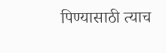पिण्यासाठी त्याच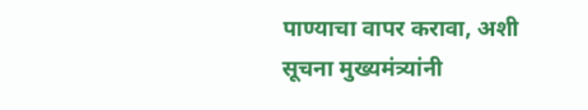पाण्याचा वापर करावा, अशी सूचना मुख्यमंत्र्यांनी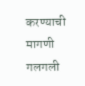करण्याची मागणी गलगली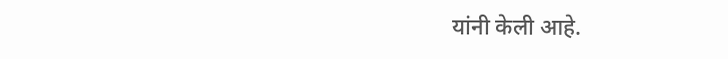यांनी केली आहे.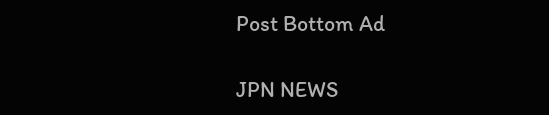Post Bottom Ad

JPN NEWS